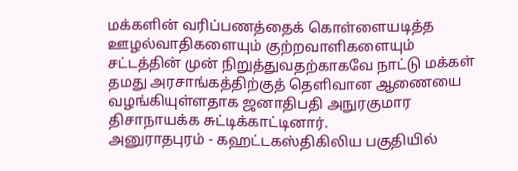மக்களின் வரிப்பணத்தைக் கொள்ளையடித்த ஊழல்வாதிகளையும் குற்றவாளிகளையும் சட்டத்தின் முன் நிறுத்துவதற்காகவே நாட்டு மக்கள் தமது அரசாங்கத்திற்குத் தெளிவான ஆணையை வழங்கியுள்ளதாக ஜனாதிபதி அநுரகுமார திசாநாயக்க சுட்டிக்காட்டினார்.
அனுராதபுரம் - கஹட்டகஸ்திகிலிய பகுதியில்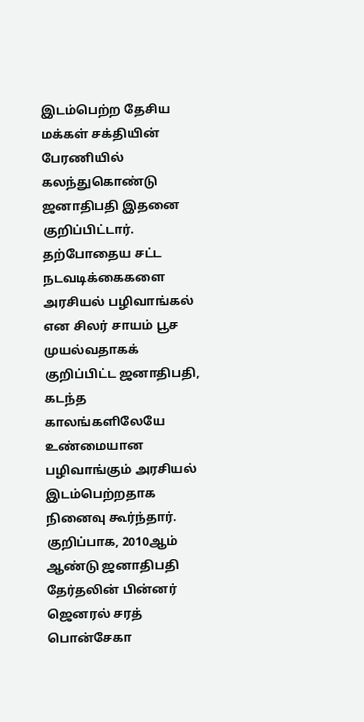இடம்பெற்ற தேசிய மக்கள் சக்தியின் பேரணியில் கலந்துகொண்டு ஜனாதிபதி இதனை குறிப்பிட்டார்.
தற்போதைய சட்ட நடவடிக்கைகளை அரசியல் பழிவாங்கல் என சிலர் சாயம் பூச முயல்வதாகக் குறிப்பிட்ட ஜனாதிபதி, கடந்த காலங்களிலேயே உண்மையான பழிவாங்கும் அரசியல் இடம்பெற்றதாக நினைவு கூர்ந்தார்.
குறிப்பாக, 2010ஆம் ஆண்டு ஜனாதிபதி தேர்தலின் பின்னர் ஜெனரல் சரத் பொன்சேகா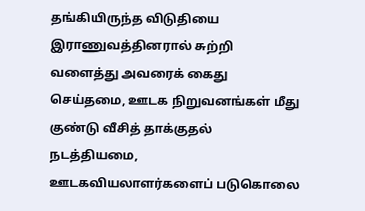தங்கியிருந்த விடுதியை இராணுவத்தினரால் சுற்றி வளைத்து அவரைக் கைது செய்தமை, ஊடக நிறுவனங்கள் மீது குண்டு வீசித் தாக்குதல் நடத்தியமை, ஊடகவியலாளர்களைப் படுகொலை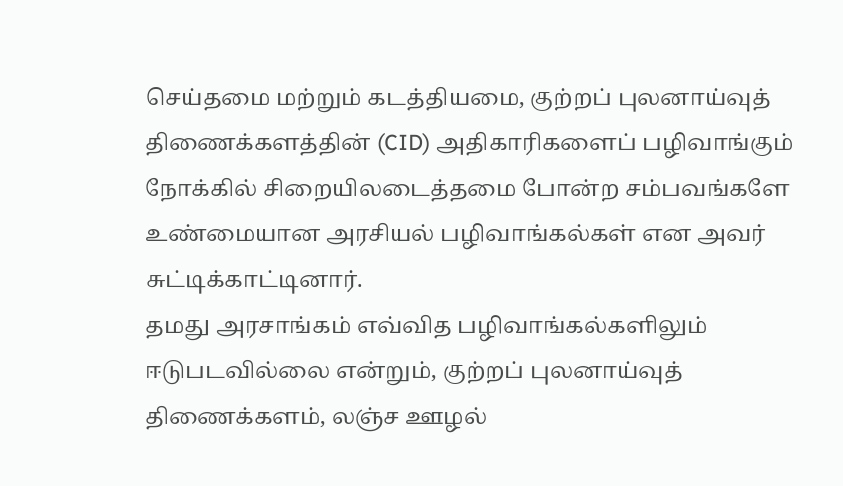செய்தமை மற்றும் கடத்தியமை, குற்றப் புலனாய்வுத் திணைக்களத்தின் (CID) அதிகாரிகளைப் பழிவாங்கும் நோக்கில் சிறையிலடைத்தமை போன்ற சம்பவங்களே உண்மையான அரசியல் பழிவாங்கல்கள் என அவர் சுட்டிக்காட்டினார்.
தமது அரசாங்கம் எவ்வித பழிவாங்கல்களிலும் ஈடுபடவில்லை என்றும், குற்றப் புலனாய்வுத் திணைக்களம், லஞ்ச ஊழல்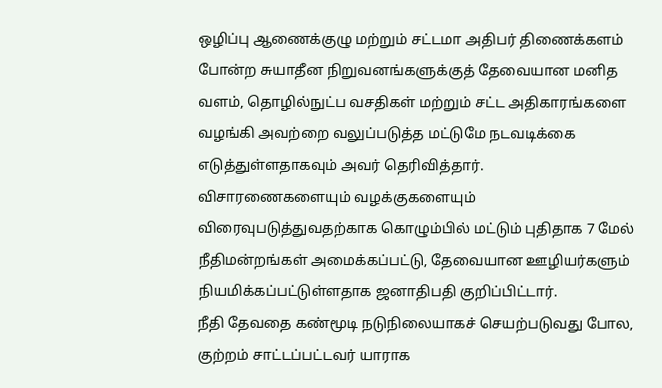ஒழிப்பு ஆணைக்குழு மற்றும் சட்டமா அதிபர் திணைக்களம் போன்ற சுயாதீன நிறுவனங்களுக்குத் தேவையான மனித வளம், தொழில்நுட்ப வசதிகள் மற்றும் சட்ட அதிகாரங்களை வழங்கி அவற்றை வலுப்படுத்த மட்டுமே நடவடிக்கை எடுத்துள்ளதாகவும் அவர் தெரிவித்தார்.
விசாரணைகளையும் வழக்குகளையும் விரைவுபடுத்துவதற்காக கொழும்பில் மட்டும் புதிதாக 7 மேல் நீதிமன்றங்கள் அமைக்கப்பட்டு, தேவையான ஊழியர்களும் நியமிக்கப்பட்டுள்ளதாக ஜனாதிபதி குறிப்பிட்டார்.
நீதி தேவதை கண்மூடி நடுநிலையாகச் செயற்படுவது போல, குற்றம் சாட்டப்பட்டவர் யாராக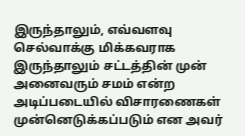இருந்தாலும், எவ்வளவு செல்வாக்கு மிக்கவராக இருந்தாலும் சட்டத்தின் முன் அனைவரும் சமம் என்ற அடிப்படையில் விசாரணைகள் முன்னெடுக்கப்படும் என அவர்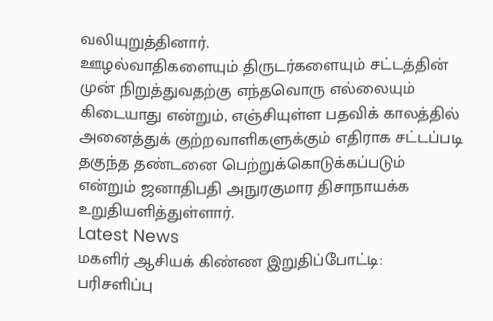வலியுறுத்தினார்.
ஊழல்வாதிகளையும் திருடர்களையும் சட்டத்தின் முன் நிறுத்துவதற்கு எந்தவொரு எல்லையும் கிடையாது என்றும், எஞ்சியுள்ள பதவிக் காலத்தில் அனைத்துக் குற்றவாளிகளுக்கும் எதிராக சட்டப்படி தகுந்த தண்டனை பெற்றுக்கொடுக்கப்படும் என்றும் ஜனாதிபதி அநுரகுமார திசாநாயக்க உறுதியளித்துள்ளார்.
Latest News
மகளிர் ஆசியக் கிண்ண இறுதிப்போட்டி: பரிசளிப்பு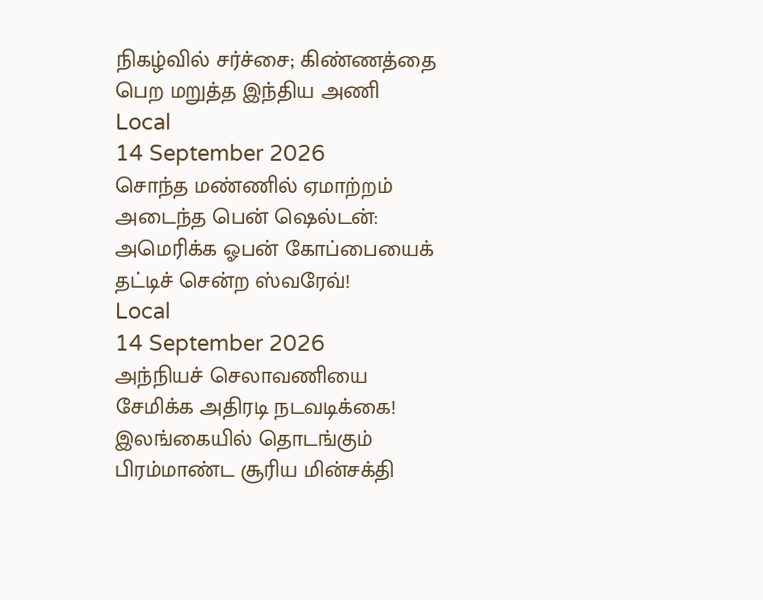நிகழ்வில் சர்ச்சை; கிண்ணத்தை பெற மறுத்த இந்திய அணி
Local
14 September 2026
சொந்த மண்ணில் ஏமாற்றம் அடைந்த பென் ஷெல்டன்: அமெரிக்க ஓபன் கோப்பையைக் தட்டிச் சென்ற ஸ்வரேவ்!
Local
14 September 2026
அந்நியச் செலாவணியை சேமிக்க அதிரடி நடவடிக்கை! இலங்கையில் தொடங்கும் பிரம்மாண்ட சூரிய மின்சக்தி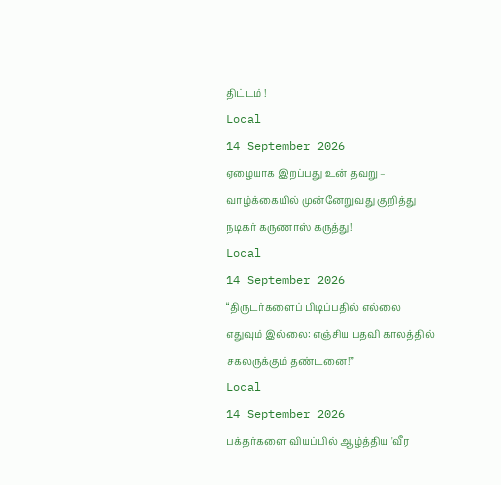திட்டம் !
Local
14 September 2026
ஏழையாக இறப்பது உன் தவறு – வாழ்க்கையில் முன்னேறுவது குறித்து நடிகர் கருணாஸ் கருத்து!
Local
14 September 2026
“திருடர்களைப் பிடிப்பதில் எல்லை எதுவும் இல்லை: எஞ்சிய பதவி காலத்தில் சகலருக்கும் தண்டனை!”
Local
14 September 2026
பக்தர்களை வியப்பில் ஆழ்த்திய 'வீர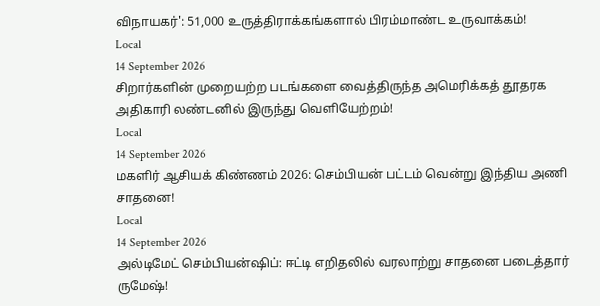விநாயகர்': 51,000 உருத்திராக்கங்களால் பிரம்மாண்ட உருவாக்கம்!
Local
14 September 2026
சிறார்களின் முறையற்ற படங்களை வைத்திருந்த அமெரிக்கத் தூதரக அதிகாரி லண்டனில் இருந்து வெளியேற்றம்!
Local
14 September 2026
மகளிர் ஆசியக் கிண்ணம் 2026: செம்பியன் பட்டம் வென்று இந்திய அணி சாதனை!
Local
14 September 2026
அல்டிமேட் செம்பியன்ஷிப்: ஈட்டி எறிதலில் வரலாற்று சாதனை படைத்தார் ருமேஷ்!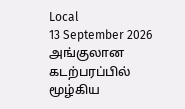Local
13 September 2026
அங்குலான கடற்பரப்பில் மூழ்கிய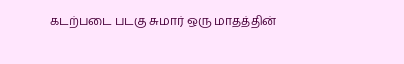கடற்படை படகு சுமார் ஒரு மாதத்தின்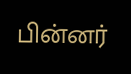பின்னர்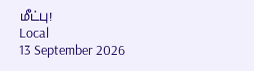மீட்பு!
Local
13 September 2026